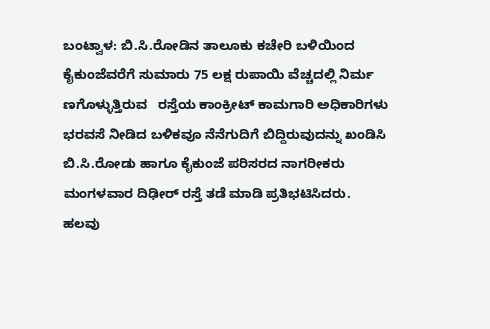ಬಂಟ್ವಾಳ: ಬಿ.ಸಿ.ರೋಡಿನ ತಾಲೂಕು ಕಚೇರಿ ಬಳಿಯಿಂದ ಕೈಕುಂಜೆವರೆಗೆ ಸುಮಾರು 75 ಲಕ್ಷ ರುಪಾಯಿ ವೆಚ್ಚದಲ್ಲಿ ನಿರ್ಮ ಣಗೊಳ್ಳುತ್ತಿರುವ   ರಸ್ತೆಯ ಕಾಂಕ್ರೀಟ್ ಕಾಮಗಾರಿ ಅಧಿಕಾರಿಗಳು ಭರವಸೆ ನೀಡಿದ ಬಳಿಕವೂ ನೆನೆಗುದಿಗೆ ಬಿದ್ದಿರುವುದನ್ನು ಖಂಡಿಸಿ ಬಿ.ಸಿ.ರೋಡು ಹಾಗೂ ಕೈಕುಂಜೆ ಪರಿಸರದ ನಾಗರೀಕರು ಮಂಗಳವಾರ ದಿಢೀರ್ ರಸ್ತೆ ತಡೆ ಮಾಡಿ ಪ್ರತಿಭಟಿಸಿದರು.
ಹಲವು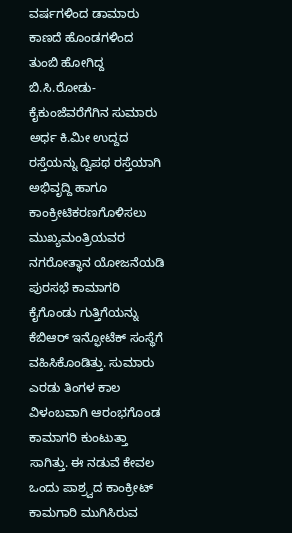ವರ್ಷಗಳಿಂದ ಡಾಮಾರು ಕಾಣದೆ ಹೊಂಡಗಳಿಂದ ತುಂಬಿ ಹೋಗಿದ್ದ ಬಿ.ಸಿ.ರೋಡು- ಕೈಕುಂಜೆವರೆಗೆಗಿನ ಸುಮಾರು ಅರ್ಧ ಕಿ.ಮೀ ಉದ್ದದ ರಸ್ತೆಯನ್ನು ದ್ವಿಪಥ ರಸ್ತೆಯಾಗಿ ಅಭಿವೃದ್ದಿ ಹಾಗೂ ಕಾಂಕ್ರೀಟಿಕರಣಗೊಳಿಸಲು ಮುಖ್ಯಮಂತ್ರಿಯವರ ನಗರೋತ್ಥಾನ ಯೋಜನೆಯಡಿ ಪುರಸಭೆ ಕಾಮಾಗರಿ ಕೈಗೊಂಡು ಗುತ್ತಿಗೆಯನ್ನು ಕೆಬಿಆರ್ ಇನ್ಫೋಟೆಕ್ ಸಂಸ್ಥೆಗೆ ವಹಿಸಿಕೊಂಡಿತ್ತು. ಸುಮಾರು ಎರಡು ತಿಂಗಳ ಕಾಲ ವಿಳಂಬವಾಗಿ ಆರಂಭಗೊಂಡ ಕಾಮಾಗರಿ ಕುಂಟುತ್ತಾ ಸಾಗಿತ್ತು. ಈ ನಡುವೆ ಕೇವಲ ಒಂದು ಪಾಶ್ರ್ವದ ಕಾಂಕ್ರೀಟ್ ಕಾಮಗಾರಿ ಮುಗಿಸಿರುವ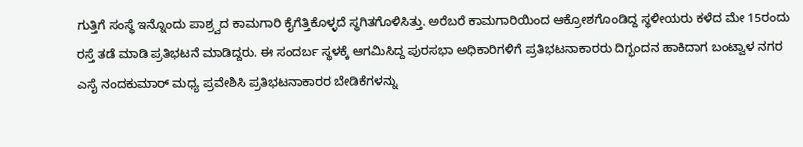ಗುತ್ತಿಗೆ ಸಂಸ್ಥೆ ಇನ್ನೊಂದು ಪಾಶ್ರ್ವದ ಕಾಮಗಾರಿ ಕೈಗೆತ್ತಿಕೊಳ್ಳದೆ ಸ್ಥಗಿತಗೊಳಿಸಿತ್ತು. ಅರೆಬರೆ ಕಾಮಗಾರಿಯಿಂದ ಆಕ್ರೋಶಗೊಂಡಿದ್ದ ಸ್ಥಳೀಯರು ಕಳೆದ ಮೇ 15ರಂದು ರಸ್ತೆ ತಡೆ ಮಾಡಿ ಪ್ರತಿಭಟನೆ ಮಾಡಿದ್ದರು. ಈ ಸಂದರ್ಬ ಸ್ಥಳಕ್ಕೆ ಆಗಮಿಸಿದ್ದ ಪುರಸಭಾ ಅಧಿಕಾರಿಗಳಿಗೆ ಪ್ರತಿಭಟನಾಕಾರರು ದಿಗ್ಭಂದನ ಹಾಕಿದಾಗ ಬಂಟ್ವಾಳ ನಗರ ಎಸೈ ನಂದಕುಮಾರ್ ಮಧ್ಯ ಪ್ರವೇಶಿಸಿ ಪ್ರತಿಭಟನಾಕಾರರ ಬೇಡಿಕೆಗಳನ್ನು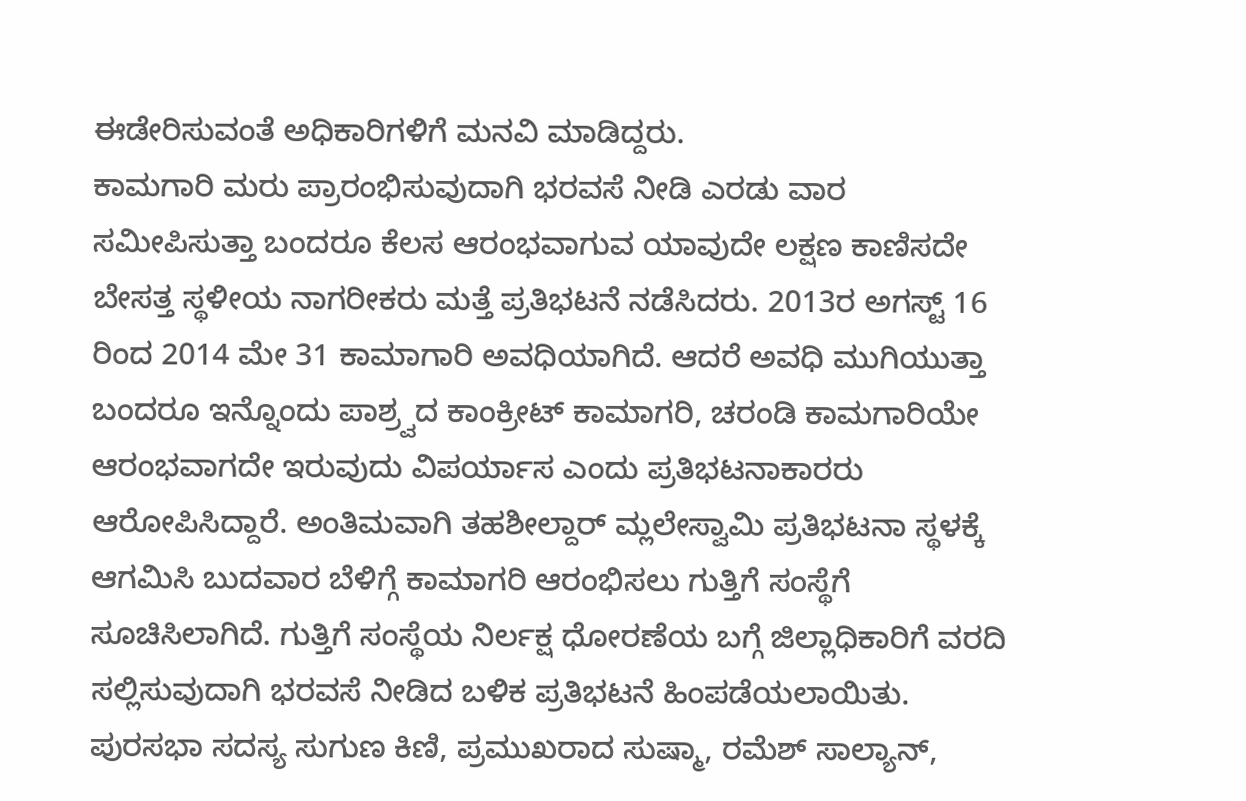ಈಡೇರಿಸುವಂತೆ ಅಧಿಕಾರಿಗಳಿಗೆ ಮನವಿ ಮಾಡಿದ್ದರು.
ಕಾಮಗಾರಿ ಮರು ಪ್ರಾರಂಭಿಸುವುದಾಗಿ ಭರವಸೆ ನೀಡಿ ಎರಡು ವಾರ ಸಮೀಪಿಸುತ್ತಾ ಬಂದರೂ ಕೆಲಸ ಆರಂಭವಾಗುವ ಯಾವುದೇ ಲಕ್ಷಣ ಕಾಣಿಸದೇ ಬೇಸತ್ತ ಸ್ಥಳೀಯ ನಾಗರೀಕರು ಮತ್ತೆ ಪ್ರತಿಭಟನೆ ನಡೆಸಿದರು. 2013ರ ಅಗಸ್ಟ್ 16 ರಿಂದ 2014 ಮೇ 31 ಕಾಮಾಗಾರಿ ಅವಧಿಯಾಗಿದೆ. ಆದರೆ ಅವಧಿ ಮುಗಿಯುತ್ತಾ ಬಂದರೂ ಇನ್ನೊಂದು ಪಾಶ್ರ್ವದ ಕಾಂಕ್ರೀಟ್ ಕಾಮಾಗರಿ, ಚರಂಡಿ ಕಾಮಗಾರಿಯೇ ಆರಂಭವಾಗದೇ ಇರುವುದು ವಿಪರ್ಯಾಸ ಎಂದು ಪ್ರತಿಭಟನಾಕಾರರು ಆರೋಪಿಸಿದ್ದಾರೆ. ಅಂತಿಮವಾಗಿ ತಹಶೀಲ್ದಾರ್ ಮ್ಲಲೇಸ್ವಾಮಿ ಪ್ರತಿಭಟನಾ ಸ್ಥಳಕ್ಕೆ ಆಗಮಿಸಿ ಬುದವಾರ ಬೆಳಿಗ್ಗೆ ಕಾಮಾಗರಿ ಆರಂಭಿಸಲು ಗುತ್ತಿಗೆ ಸಂಸ್ಥೆಗೆ ಸೂಚಿಸಿಲಾಗಿದೆ. ಗುತ್ತಿಗೆ ಸಂಸ್ಥೆಯ ನಿರ್ಲಕ್ಷ ಧೋರಣೆಯ ಬಗ್ಗೆ ಜಿಲ್ಲಾಧಿಕಾರಿಗೆ ವರದಿ ಸಲ್ಲಿಸುವುದಾಗಿ ಭರವಸೆ ನೀಡಿದ ಬಳಿಕ ಪ್ರತಿಭಟನೆ ಹಿಂಪಡೆಯಲಾಯಿತು.
ಪುರಸಭಾ ಸದಸ್ಯ ಸುಗುಣ ಕಿಣಿ, ಪ್ರಮುಖರಾದ ಸುಷ್ಮಾ, ರಮೆಶ್ ಸಾಲ್ಯಾನ್,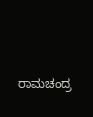ರಾಮಚಂದ್ರ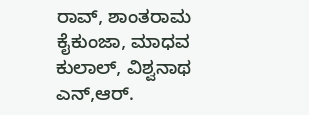ರಾವ್, ಶಾಂತರಾಮ ಕೈಕುಂಜಾ, ಮಾಧವ ಕುಲಾಲ್, ವಿಶ್ವನಾಥ ಎನ್,ಆರ್.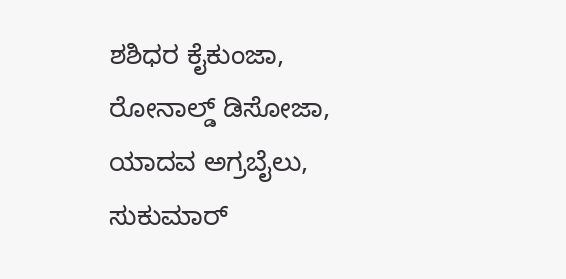ಶಶಿಧರ ಕೈಕುಂಜಾ, ರೋನಾಲ್ಡ್ ಡಿಸೋಜಾ, ಯಾದವ ಅಗ್ರಬೈಲು, ಸುಕುಮಾರ್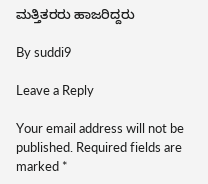ಮತ್ತಿತರರು ಹಾಜರಿದ್ದರು

By suddi9

Leave a Reply

Your email address will not be published. Required fields are marked *